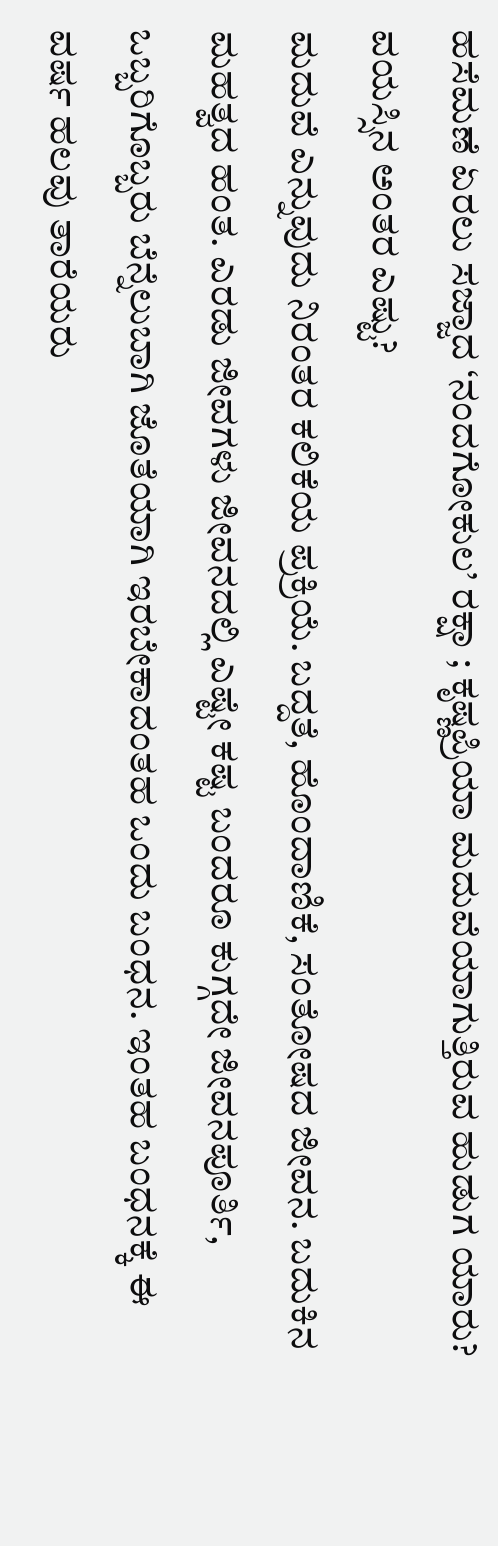ಹಸೆಮಣೆ ಏರಲು ಸಜ್ಜಾದ ‘ನಂದಗೋಕುಲ’ ರಕ್ಷಾ ; ಕೃಷ್ಣಪ್ರಿಯಾ ಮದುವೆಯಾಗುತ್ತಿರುವ ಹುಡುಗ ಯಾರು? ವಯಸ್ಸಿನ ಅಂತರ ಎಷ್ಟು?
ಮದುವೆ ಎನ್ನುವುದು ನಿರಂತರ ಕಲಿಕೆಯ ಪ್ರಕ್ರಿಯೆ. ಬದ್ದತೆ, ಹೊಂದಾಣಿಕೆ, ಸಂತೋಷದ ಜೀವನ. ಬದುಕಿನ ಮಹತ್ವದ ಹಂತ. ಎರಡು ಜೀವಗಳು ಜೀವನದಲ್ಲಿ ಎಷ್ಟೇ ಕಷ್ಟ ಬಂದರೂ ಕುಗ್ಗದೇ ಜೀವನಪೂರ್ತಿ, ಒಬ್ಬರಿಗೊಬ್ಬರು ಬೆನ್ನೆಲುಬಾಗಿ ಜೊತೆಯಾಗಿ ಇರಬೇಕಾದಂತಹ ಒಂದು ಬಂಧನ. ಇಂತಹ ಬಂಧನಕ್ಕೆ ಈ ವರ್ಷ ಹಲವು ತಾರೆಯರು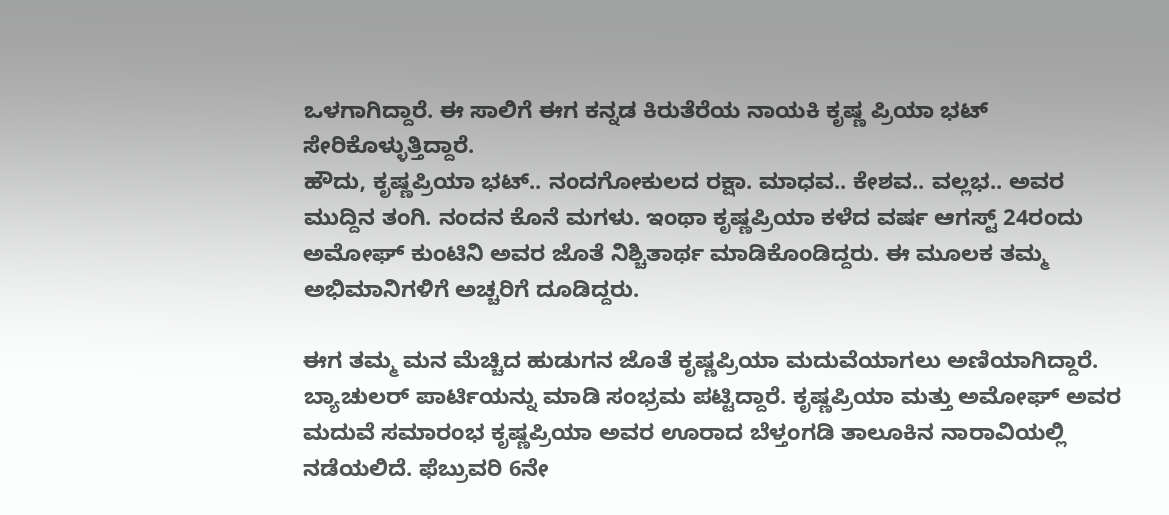ಒಳಗಾಗಿದ್ದಾರೆ. ಈ ಸಾಲಿಗೆ ಈಗ ಕನ್ನಡ ಕಿರುತೆರೆಯ ನಾಯಕಿ ಕೃಷ್ಣ ಪ್ರಿಯಾ ಭಟ್ ಸೇರಿಕೊಳ್ಳುತ್ತಿದ್ದಾರೆ.
ಹೌದು, ಕೃಷ್ಣಪ್ರಿಯಾ ಭಟ್.. ನಂದಗೋಕುಲದ ರಕ್ಷಾ. ಮಾಧವ.. ಕೇಶವ.. ವಲ್ಲಭ.. ಅವರ ಮುದ್ದಿನ ತಂಗಿ. ನಂದನ ಕೊನೆ ಮಗಳು. ಇಂಥಾ ಕೃಷ್ಣಪ್ರಿಯಾ ಕಳೆದ ವರ್ಷ ಆಗಸ್ಟ್ 24ರಂದು ಅಮೋಘ್ ಕುಂಟಿನಿ ಅವರ ಜೊತೆ ನಿಶ್ಚಿತಾರ್ಥ ಮಾಡಿಕೊಂಡಿದ್ದರು. ಈ ಮೂಲಕ ತಮ್ಮ ಅಭಿಮಾನಿಗಳಿಗೆ ಅಚ್ಚರಿಗೆ ದೂಡಿದ್ದರು.

ಈಗ ತಮ್ಮ ಮನ ಮೆಚ್ಚಿದ ಹುಡುಗನ ಜೊತೆ ಕೃಷ್ಣಪ್ರಿಯಾ ಮದುವೆಯಾಗಲು ಅಣಿಯಾಗಿದ್ದಾರೆ. ಬ್ಯಾಚುಲರ್ ಪಾರ್ಟಿಯನ್ನು ಮಾಡಿ ಸಂಭ್ರಮ ಪಟ್ಟಿದ್ದಾರೆ. ಕೃಷ್ಣಪ್ರಿಯಾ ಮತ್ತು ಅಮೋಘ್ ಅವರ ಮದುವೆ ಸಮಾರಂಭ ಕೃಷ್ಣಪ್ರಿಯಾ ಅವರ ಊರಾದ ಬೆಳ್ತಂಗಡಿ ತಾಲೂಕಿನ ನಾರಾವಿಯಲ್ಲಿ ನಡೆಯಲಿದೆ. ಫೆಬ್ರುವರಿ 6ನೇ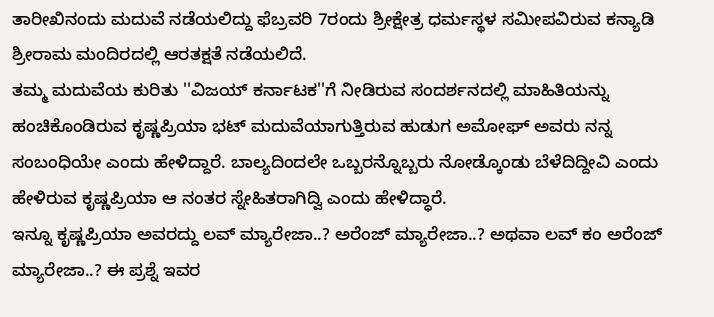ತಾರೀಖಿನಂದು ಮದುವೆ ನಡೆಯಲಿದ್ದು ಫೆಬ್ರವರಿ 7ರಂದು ಶ್ರೀಕ್ಷೇತ್ರ ಧರ್ಮಸ್ಥಳ ಸಮೀಪವಿರುವ ಕನ್ಯಾಡಿ ಶ್ರೀರಾಮ ಮಂದಿರದಲ್ಲಿ ಆರತಕ್ಷತೆ ನಡೆಯಲಿದೆ.
ತಮ್ಮ ಮದುವೆಯ ಕುರಿತು ''ವಿಜಯ್ ಕರ್ನಾಟಕ''ಗೆ ನೀಡಿರುವ ಸಂದರ್ಶನದಲ್ಲಿ ಮಾಹಿತಿಯನ್ನು ಹಂಚಿಕೊಂಡಿರುವ ಕೃಷ್ಣಪ್ರಿಯಾ ಭಟ್ ಮದುವೆಯಾಗುತ್ತಿರುವ ಹುಡುಗ ಅಮೋಘ್ ಅವರು ನನ್ನ ಸಂಬಂಧಿಯೇ ಎಂದು ಹೇಳಿದ್ದಾರೆ. ಬಾಲ್ಯದಿಂದಲೇ ಒಬ್ಬರನ್ನೊಬ್ಬರು ನೋಡ್ಕೊಂಡು ಬೆಳೆದಿದ್ದೀವಿ ಎಂದು ಹೇಳಿರುವ ಕೃಷ್ಣಪ್ರಿಯಾ ಆ ನಂತರ ಸ್ನೇಹಿತರಾಗಿದ್ವಿ ಎಂದು ಹೇಳಿದ್ಧಾರೆ.
ಇನ್ನೂ ಕೃಷ್ಣಪ್ರಿಯಾ ಅವರದ್ದು ಲವ್ ಮ್ಯಾರೇಜಾ..? ಅರೆಂಜ್ ಮ್ಯಾರೇಜಾ..? ಅಥವಾ ಲವ್ ಕಂ ಅರೆಂಜ್ ಮ್ಯಾರೇಜಾ..? ಈ ಪ್ರಶ್ನೆ ಇವರ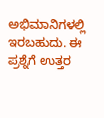ಅಭಿಮಾನಿಗಳಲ್ಲಿ ಇರಬಹುದು. ಈ ಪ್ರಶ್ನೆಗೆ ಉತ್ತರ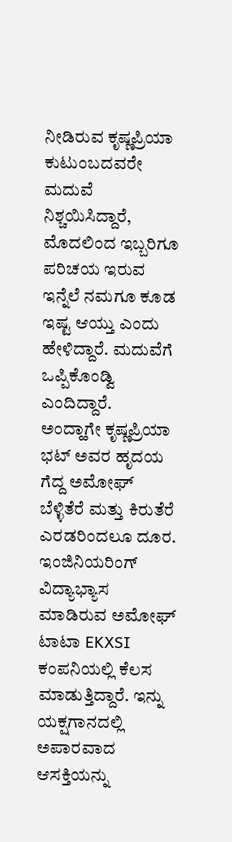ನೀಡಿರುವ ಕೃಷ್ಣಪ್ರಿಯಾ
ಕುಟುಂಬದವರೇ ಮದುವೆ ನಿಶ್ಚಯಿಸಿದ್ದಾರೆ, ಮೊದಲಿಂದ ಇಬ್ಬರಿಗೂ ಪರಿಚಯ ಇರುವ ಇನ್ನೆಲೆ ನಮಗೂ ಕೂಡ ಇಷ್ಟ ಆಯ್ತು ಎಂದು ಹೇಳಿದ್ದಾರೆ. ಮದುವೆಗೆ ಒಪ್ಪಿಕೊಂಡ್ವಿ ಎಂದಿದ್ದಾರೆ.
ಅಂದ್ಹಾಗೇ ಕೃಷ್ಣಪ್ರಿಯಾ ಭಟ್ ಅವರ ಹೃದಯ ಗೆದ್ದ ಅಮೋಘ್ ಬೆಳ್ಳಿತೆರೆ ಮತ್ತು ಕಿರುತೆರೆ ಎರಡರಿಂದಲೂ ದೂರ. ಇಂಜಿನಿಯರಿಂಗ್ ವಿದ್ಯಾಭ್ಯಾಸ ಮಾಡಿರುವ ಅಮೋಘ್ ಟಾಟಾ EKXSI ಕಂಪನಿಯಲ್ಲಿ ಕೆಲಸ ಮಾಡುತ್ತಿದ್ದಾರೆ. ಇನ್ನು ಯಕ್ಷಗಾನದಲ್ಲಿ ಅಪಾರವಾದ ಆಸಕ್ತಿಯನ್ನು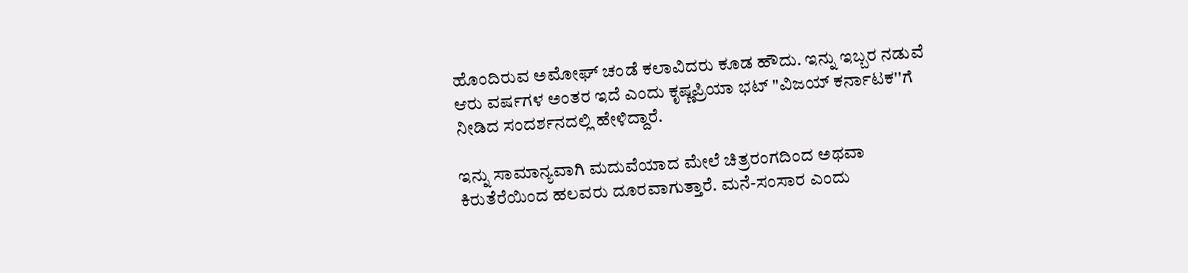ಹೊಂದಿರುವ ಅಮೋಘ್ ಚಂಡೆ ಕಲಾವಿದರು ಕೂಡ ಹೌದು. ಇನ್ನು ಇಬ್ಬರ ನಡುವೆ ಆರು ವರ್ಷಗಳ ಅಂತರ ಇದೆ ಎಂದು ಕೃಷ್ಣಪ್ರಿಯಾ ಭಟ್ ''ವಿಜಯ್ ಕರ್ನಾಟಕ''ಗೆ ನೀಡಿದ ಸಂದರ್ಶನದಲ್ಲಿ ಹೇಳಿದ್ದಾರೆ.

ಇನ್ನು ಸಾಮಾನ್ಯವಾಗಿ ಮದುವೆಯಾದ ಮೇಲೆ ಚಿತ್ರರಂಗದಿಂದ ಅಥವಾ ಕಿರುತೆರೆಯಿಂದ ಹಲವರು ದೂರವಾಗುತ್ತಾರೆ. ಮನೆ-ಸಂಸಾರ ಎಂದು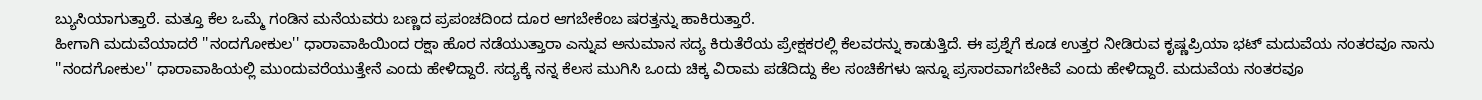ಬ್ಯುಸಿಯಾಗುತ್ತಾರೆ. ಮತ್ತೂ ಕೆಲ ಒಮ್ಮೆ ಗಂಡಿನ ಮನೆಯವರು ಬಣ್ಣದ ಪ್ರಪಂಚದಿಂದ ದೂರ ಆಗಬೇಕೆಂಬ ಷರತ್ತನ್ನು ಹಾಕಿರುತ್ತಾರೆ.
ಹೀಗಾಗಿ ಮದುವೆಯಾದರೆ ''ನಂದಗೋಕುಲ'' ಧಾರಾವಾಹಿಯಿಂದ ರಕ್ಷಾ ಹೊರ ನಡೆಯುತ್ತಾರಾ ಎನ್ನುವ ಅನುಮಾನ ಸದ್ಯ ಕಿರುತೆರೆಯ ಪ್ರೇಕ್ಷಕರಲ್ಲಿ ಕೆಲವರನ್ನು ಕಾಡುತ್ತಿದೆ. ಈ ಪ್ರಶ್ನೆಗೆ ಕೂಡ ಉತ್ತರ ನೀಡಿರುವ ಕೃಷ್ಣಪ್ರಿಯಾ ಭಟ್ ಮದುವೆಯ ನಂತರವೂ ನಾನು ''ನಂದಗೋಕುಲ'' ಧಾರಾವಾಹಿಯಲ್ಲಿ ಮುಂದುವರೆಯುತ್ತೇನೆ ಎಂದು ಹೇಳಿದ್ದಾರೆ. ಸದ್ಯಕ್ಕೆ ನನ್ನ ಕೆಲಸ ಮುಗಿಸಿ ಒಂದು ಚಿಕ್ಕ ವಿರಾಮ ಪಡೆದಿದ್ದು ಕೆಲ ಸಂಚಿಕೆಗಳು ಇನ್ನೂ ಪ್ರಸಾರವಾಗಬೇಕಿವೆ ಎಂದು ಹೇಳಿದ್ದಾರೆ. ಮದುವೆಯ ನಂತರವೂ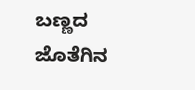ಬಣ್ಣದ ಜೊತೆಗಿನ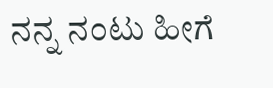ನನ್ನ ನಂಟು ಹೀಗೆ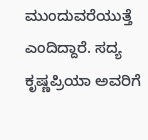ಮುಂದುವರೆಯುತ್ತೆ ಎಂದಿದ್ದಾರೆ. ಸದ್ಯ ಕೃಷ್ಣಪ್ರಿಯಾ ಅವರಿಗೆ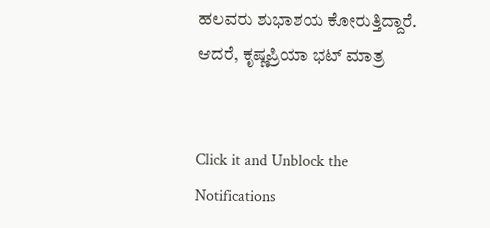ಹಲವರು ಶುಭಾಶಯ ಕೋರುತ್ತಿದ್ದಾರೆ.
ಆದರೆ, ಕೃಷ್ಣಪ್ರಿಯಾ ಭಟ್ ಮಾತ್ರ


Click it and Unblock the Notifications